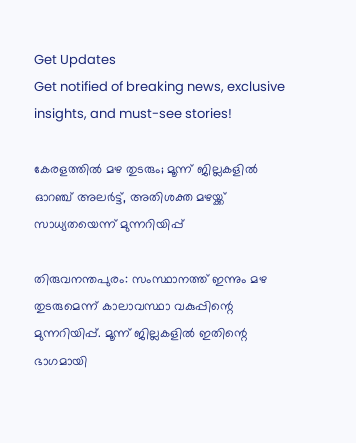Get Updates
Get notified of breaking news, exclusive insights, and must-see stories!

കേരളത്തിൽ മഴ തുടരും; മൂന്ന് ജില്ലകളിൽ ഓറഞ്ച് അലർട്ട്, അതിശക്ത മഴയ്ക്ക് സാധ്യതയെന്ന് മുന്നറിയിപ്പ്

തിരുവനന്തപുരം: സംസ്ഥാനത്ത് ഇന്നും മഴ തുടരുമെന്ന് കാലാവസ്ഥാ വകുപ്പിന്റെ മുന്നറിയിപ്പ്. മൂന്ന് ജില്ലകളിൽ ഇതിന്റെ ഭാഗമായി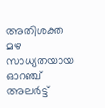അതിശക്ത മഴ സാധ്യതയായ ഓറഞ്ച് അലർട്ട്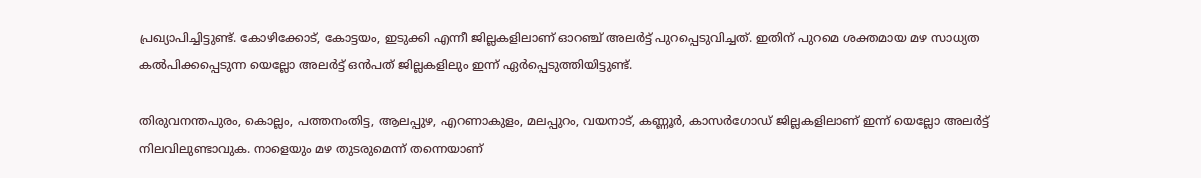പ്രഖ്യാപിച്ചിട്ടുണ്ട്. കോഴിക്കോട്, കോട്ടയം, ഇടുക്കി എന്നീ ജില്ലകളിലാണ് ഓറഞ്ച് അലർട്ട് പുറപ്പെടുവിച്ചത്. ഇതിന് പുറമെ ശക്തമായ മഴ സാധ്യത കൽപിക്കപ്പെടുന്ന യെല്ലോ അലർട്ട് ഒൻപത്‌ ജില്ലകളിലും ഇന്ന് ഏർപ്പെടുത്തിയിട്ടുണ്ട്.

തിരുവനന്തപുരം, കൊല്ലം, പത്തനംതിട്ട, ആലപ്പുഴ, എറണാകുളം, മലപ്പുറം, വയനാട്, കണ്ണൂർ, കാസർഗോഡ് ജില്ലകളിലാണ് ഇന്ന് യെല്ലോ അലർട്ട് നിലവിലുണ്ടാവുക. നാളെയും മഴ തുടരുമെന്ന് തന്നെയാണ്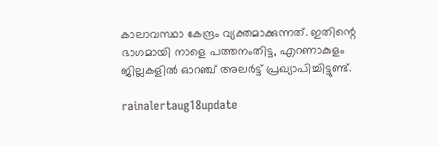കാലാവസ്ഥാ കേന്ദ്രം വ്യക്തമാക്കുന്നത്. ഇതിന്റെ ഭാഗമായി നാളെ പത്തനംതിട്ട, എറണാകുളം ജില്ലകളിൽ ഓറഞ്ച് അലർട്ട് പ്രഖ്യാപിച്ചിട്ടുണ്ട്.

rainalertaug18update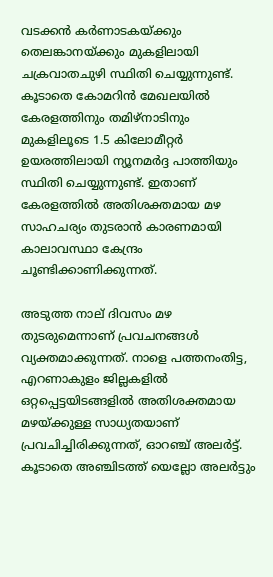വടക്കൻ കർണാടകയ്ക്കും തെലങ്കാനയ്ക്കും മുകളിലായി ചക്രവാതചുഴി സ്ഥിതി ചെയ്യുന്നുണ്ട്. കൂടാതെ കോമറിൻ മേഖലയിൽ കേരളത്തിനും തമിഴ്‌നാടിനും മുകളിലൂടെ 1.5 കിലോമീറ്റർ ഉയരത്തിലായി ന്യൂനമർദ്ദ പാത്തിയും സ്ഥിതി ചെയ്യുന്നുണ്ട്. ഇതാണ് കേരളത്തിൽ അതിശക്തമായ മഴ സാഹചര്യം തുടരാൻ കാരണമായി കാലാവസ്ഥാ കേന്ദ്രം ചൂണ്ടിക്കാണിക്കുന്നത്.

അടുത്ത നാല് ദിവസം മഴ തുടരുമെന്നാണ് പ്രവചനങ്ങൾ വ്യക്തമാക്കുന്നത്. നാളെ പത്തനംതിട്ട, എറണാകുളം ജില്ലകളിൽ ഒറ്റപ്പെട്ടയിടങ്ങളിൽ അതിശക്തമായ മഴയ്ക്കുള്ള സാധ്യതയാണ് പ്രവചിച്ചിരിക്കുന്നത്, ഓറഞ്ച് അലർട്ട്. കൂടാതെ അഞ്ചിടത്ത് യെല്ലോ അലർട്ടും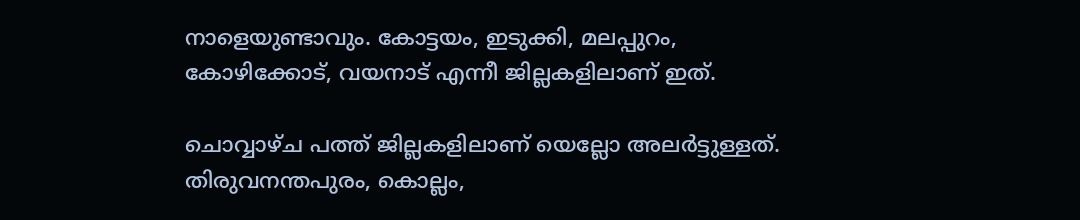നാളെയുണ്ടാവും. കോട്ടയം, ഇടുക്കി, മലപ്പുറം, കോഴിക്കോട്, വയനാട് എന്നീ ജില്ലകളിലാണ് ഇത്.

ചൊവ്വാഴ്‌ച പത്ത് ജില്ലകളിലാണ് യെല്ലോ അലർട്ടുള്ളത്. തിരുവനന്തപുരം, കൊല്ലം,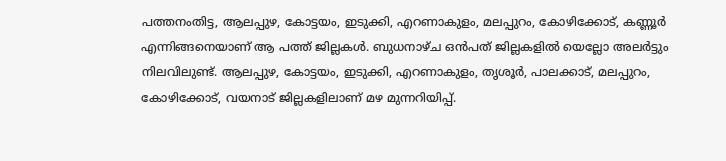പത്തനംതിട്ട, ആലപ്പുഴ, കോട്ടയം, ഇടുക്കി, എറണാകുളം, മലപ്പുറം, കോഴിക്കോട്, കണ്ണൂർ എന്നിങ്ങനെയാണ് ആ പത്ത് ജില്ലകൾ. ബുധനാഴ്‌ച ഒൻപത് ജില്ലകളിൽ യെല്ലോ അലർട്ടും നിലവിലുണ്ട്. ആലപ്പുഴ, കോട്ടയം, ഇടുക്കി, എറണാകുളം, തൃശൂർ, പാലക്കാട്, മലപ്പുറം, കോഴിക്കോട്, വയനാട് ജില്ലകളിലാണ് മഴ മുന്നറിയിപ്പ്.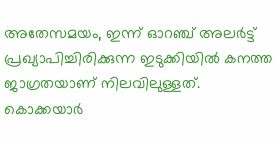അതേസമയം, ഇന്ന് ഓറഞ്ച് അലർട്ട് പ്രഖ്യാപിച്ചിരിക്കുന്ന ഇടുക്കിയിൽ കനത്ത ജാഗ്രതയാണ് നിലവിലുള്ളത്. കൊക്കയാർ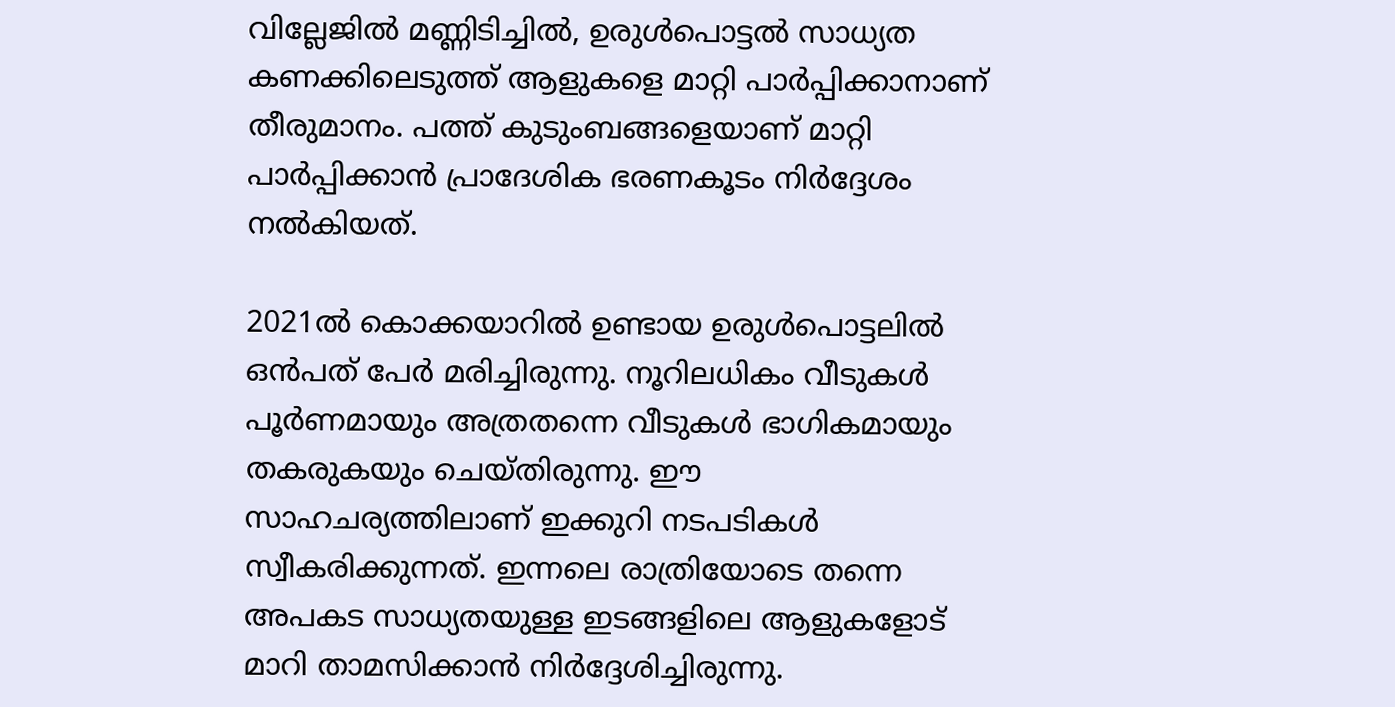വില്ലേജിൽ മണ്ണിടിച്ചിൽ, ഉരുൾപൊട്ടൽ സാധ്യത കണക്കിലെടുത്ത് ആളുകളെ മാറ്റി പാർപ്പിക്കാനാണ് തീരുമാനം. പത്ത് കുടുംബങ്ങളെയാണ് മാറ്റി പാർപ്പിക്കാൻ പ്രാദേശിക ഭരണകൂടം നിർദ്ദേശം നൽകിയത്.

2021ൽ കൊക്കയാറിൽ ഉണ്ടായ ഉരുൾപൊട്ടലിൽ ഒൻപത് പേർ മരിച്ചിരുന്നു. നൂറിലധികം വീടുകൾ പൂർണമായും അത്രതന്നെ വീടുകൾ ഭാഗികമായും തകരുകയും ചെയ്‌തിരുന്നു. ഈ സാഹചര്യത്തിലാണ് ഇക്കുറി നടപടികൾ സ്വീകരിക്കുന്നത്. ഇന്നലെ രാത്രിയോടെ തന്നെ അപകട സാധ്യതയുള്ള ഇടങ്ങളിലെ ആളുകളോട് മാറി താമസിക്കാൻ നിർദ്ദേശിച്ചിരുന്നു.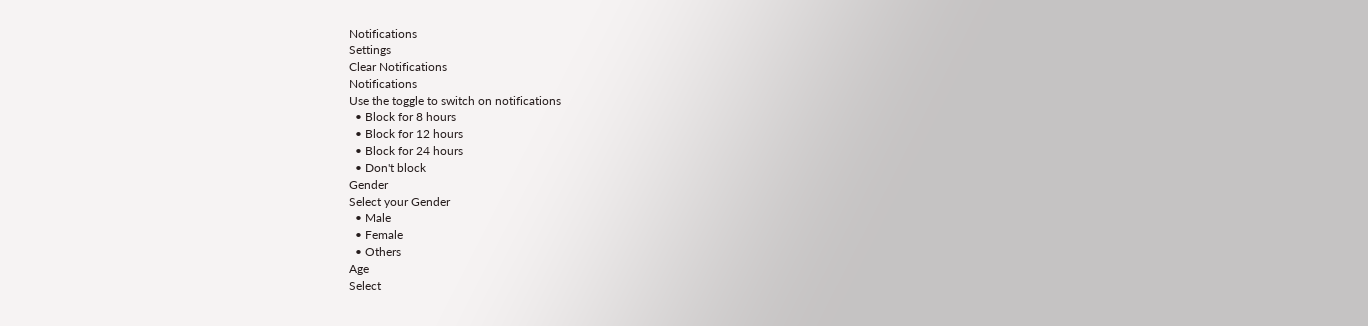Notifications
Settings
Clear Notifications
Notifications
Use the toggle to switch on notifications
  • Block for 8 hours
  • Block for 12 hours
  • Block for 24 hours
  • Don't block
Gender
Select your Gender
  • Male
  • Female
  • Others
Age
Select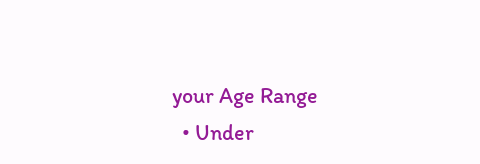your Age Range
  • Under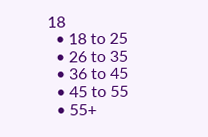18
  • 18 to 25
  • 26 to 35
  • 36 to 45
  • 45 to 55
  • 55+